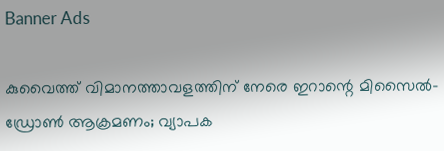Banner Ads

കുവൈത്ത് വിമാനത്താവളത്തിന് നേരെ ഇറാന്റെ മിസൈൽ-ഡ്രോൺ ആക്രമണം; വ്യാപക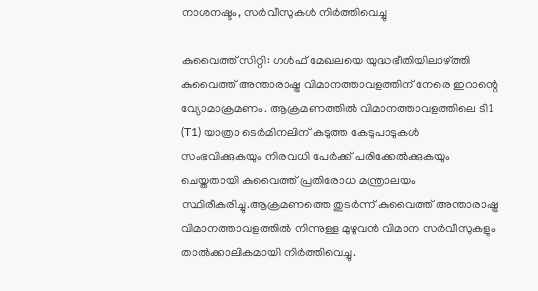നാശനഷ്ടം, സർവീസുകൾ നിർത്തിവെച്ചു

കുവൈത്ത് സിറ്റി: ഗൾഫ് മേഖലയെ യുദ്ധഭീതിയിലാഴ്ത്തി കുവൈത്ത് അന്താരാഷ്ട്ര വിമാനത്താവളത്തിന് നേരെ ഇറാന്റെ വ്യോമാക്രമണം. ആക്രമണത്തിൽ വിമാനത്താവളത്തിലെ ടി1 (T1) യാത്രാ ടെർമിനലിന് കടുത്ത കേടുപാടുകൾ സംഭവിക്കുകയും നിരവധി പേർക്ക് പരിക്കേൽക്കുകയും ചെയ്തതായി കുവൈത്ത് പ്രതിരോധ മന്ത്രാലയം സ്ഥിരീകരിച്ചു.ആക്രമണത്തെ തുടർന്ന് കുവൈത്ത് അന്താരാഷ്ട്ര വിമാനത്താവളത്തിൽ നിന്നുള്ള മുഴുവൻ വിമാന സർവീസുകളും താൽക്കാലികമായി നിർത്തിവെച്ചു.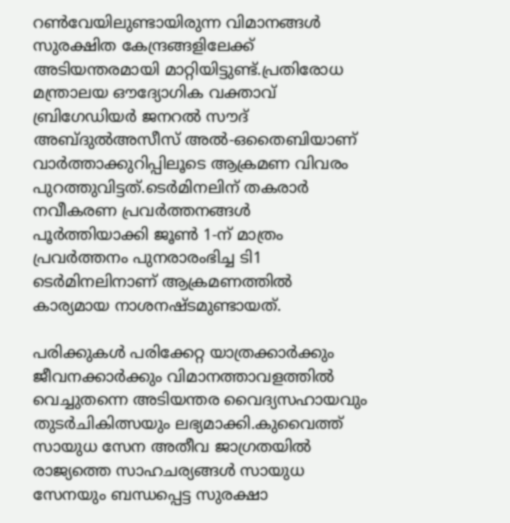റൺവേയിലുണ്ടായിരുന്ന വിമാനങ്ങൾ സുരക്ഷിത കേന്ദ്രങ്ങളിലേക്ക് അടിയന്തരമായി മാറ്റിയിട്ടുണ്ട്.പ്രതിരോധ മന്ത്രാലയ ഔദ്യോഗിക വക്താവ് ബ്രിഗേഡിയർ ജനറൽ സൗദ് അബ്ദുൽഅസീസ് അൽ-ഒതൈബിയാണ് വാർത്താക്കുറിപ്പിലൂടെ ആക്രമണ വിവരം പുറത്തുവിട്ടത്.ടെർമിനലിന് തകരാർ നവീകരണ പ്രവർത്തനങ്ങൾ പൂർത്തിയാക്കി ജൂൺ 1-ന് മാത്രം പ്രവർത്തനം പുനരാരംഭിച്ച ടി1 ടെർമിനലിനാണ് ആക്രമണത്തിൽ കാര്യമായ നാശനഷ്ടമുണ്ടായത്.

പരിക്കുകൾ പരിക്കേറ്റ യാത്രക്കാർക്കും ജീവനക്കാർക്കും വിമാനത്താവളത്തിൽ വെച്ചുതന്നെ അടിയന്തര വൈദ്യസഹായവും തുടർചികിത്സയും ലഭ്യമാക്കി.കുവൈത്ത് സായുധ സേന അതീവ ജാഗ്രതയിൽ രാജ്യത്തെ സാഹചര്യങ്ങൾ സായുധ സേനയും ബന്ധപ്പെട്ട സുരക്ഷാ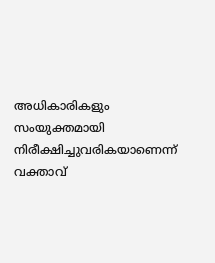അധികാരികളും സംയുക്തമായി നിരീക്ഷിച്ചുവരികയാണെന്ന് വക്താവ്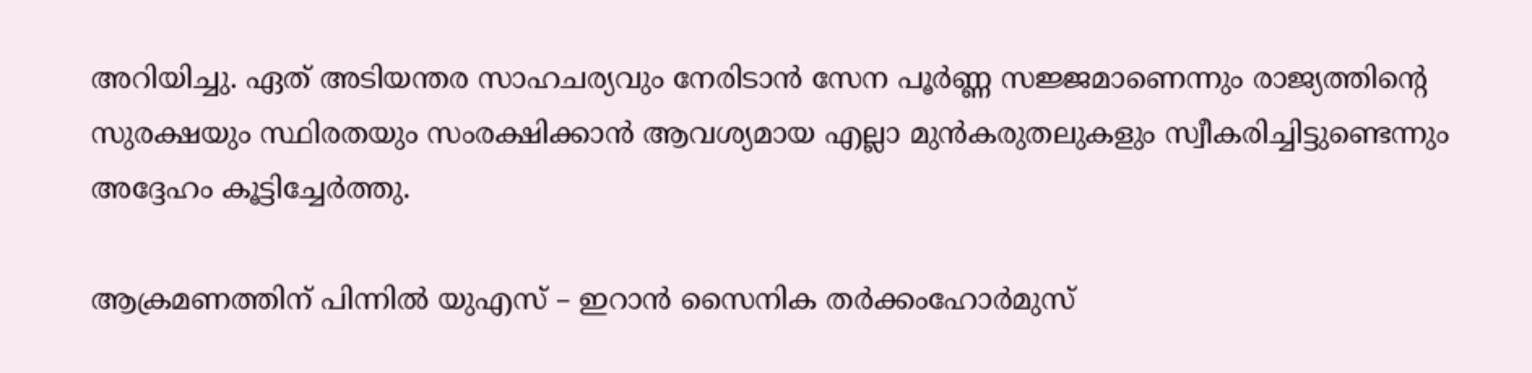അറിയിച്ചു. ഏത് അടിയന്തര സാഹചര്യവും നേരിടാൻ സേന പൂർണ്ണ സജ്ജമാണെന്നും രാജ്യത്തിന്റെ സുരക്ഷയും സ്ഥിരതയും സംരക്ഷിക്കാൻ ആവശ്യമായ എല്ലാ മുൻകരുതലുകളും സ്വീകരിച്ചിട്ടുണ്ടെന്നും അദ്ദേഹം കൂട്ടിച്ചേർത്തു.

ആക്രമണത്തിന് പിന്നിൽ യുഎസ് – ഇറാൻ സൈനിക തർക്കംഹോർമുസ്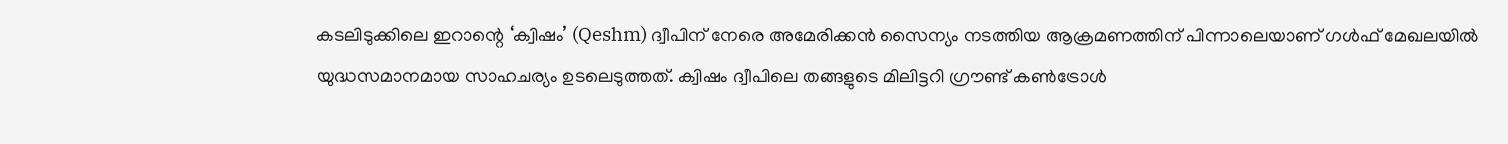കടലിടുക്കിലെ ഇറാന്റെ ‘ക്വിഷം’ (Qeshm) ദ്വീപിന് നേരെ അമേരിക്കൻ സൈന്യം നടത്തിയ ആക്രമണത്തിന് പിന്നാലെയാണ് ഗൾഫ് മേഖലയിൽ യുദ്ധസമാനമായ സാഹചര്യം ഉടലെടുത്തത്. ക്വിഷം ദ്വീപിലെ തങ്ങളുടെ മിലിട്ടറി ഗ്രൗണ്ട് കൺട്രോൾ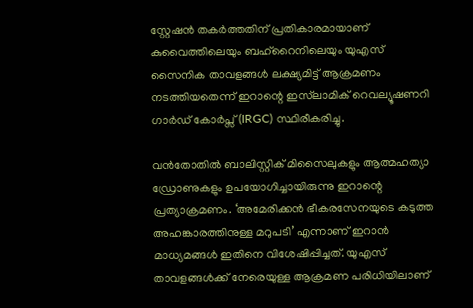സ്റ്റേഷൻ തകർത്തതിന് പ്രതികാരമായാണ് കുവൈത്തിലെയും ബഹ്‌റൈനിലെയും യുഎസ് സൈനിക താവളങ്ങൾ ലക്ഷ്യമിട്ട് ആക്രമണം നടത്തിയതെന്ന് ഇറാന്റെ ഇസ്‌ലാമിക് റെവല്യൂഷണറി ഗാർഡ് കോർപ്സ് (IRGC) സ്ഥിരീകരിച്ചു.

വൻതോതിൽ ബാലിസ്റ്റിക് മിസൈലുകളും ആത്മഹത്യാ ഡ്രോണുകളും ഉപയോഗിച്ചായിരുന്നു ഇറാന്റെ പ്രത്യാക്രമണം. ‘അമേരിക്കൻ ഭീകരസേനയുടെ കടുത്ത അഹങ്കാരത്തിനുള്ള മറുപടി’ എന്നാണ് ഇറാൻ മാധ്യമങ്ങൾ ഇതിനെ വിശേഷിപ്പിച്ചത്. യുഎസ് താവളങ്ങൾക്ക് നേരെയുള്ള ആക്രമണ പരിധിയിലാണ്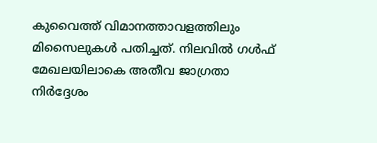കുവൈത്ത് വിമാനത്താവളത്തിലും മിസൈലുകൾ പതിച്ചത്. നിലവിൽ ഗൾഫ് മേഖലയിലാകെ അതീവ ജാഗ്രതാ നിർദ്ദേശം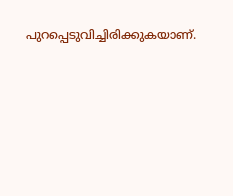പുറപ്പെടുവിച്ചിരിക്കുകയാണ്.